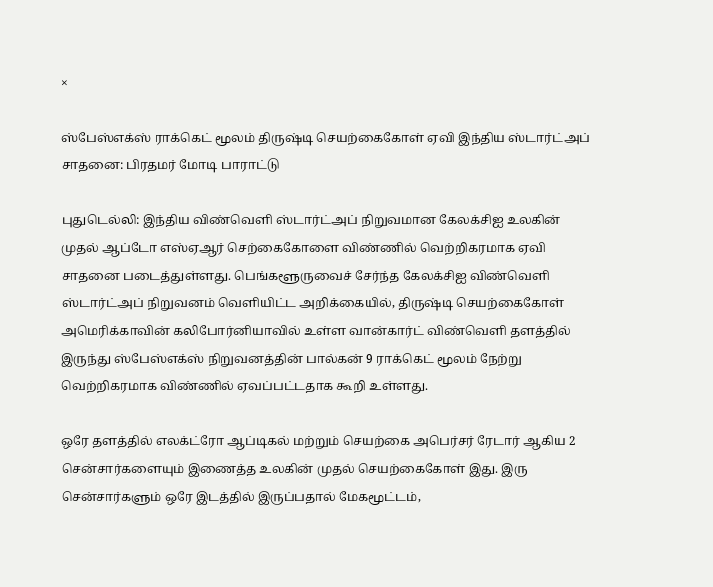×

ஸ்பேஸ்எக்ஸ் ராக்கெட் மூலம் திருஷ்டி செயற்கைகோள் ஏவி இந்திய ஸ்டார்ட்அப் சாதனை: பிரதமர் மோடி பாராட்டு

புதுடெல்லி: இந்திய விண்வெளி ஸ்டார்ட்அப் நிறுவமான கேலக்சிஐ உலகின் முதல் ஆப்டோ எஸ்ஏஆர் செற்கைகோளை விண்ணில் வெற்றிகரமாக ஏவி சாதனை படைத்துள்ளது. பெங்களூருவைச் சேர்ந்த கேலக்சிஐ விண்வெளி ஸ்டார்ட்அப் நிறுவனம் வெளியிட்ட அறிக்கையில், திருஷ்டி செயற்கைகோள் அமெரிக்காவின் கலிபோர்னியாவில் உள்ள வான்கார்ட் விண்வெளி தளத்தில் இருந்து ஸ்பேஸ்எக்ஸ் நிறுவனத்தின் பால்கன் 9 ராக்கெட் மூலம் நேற்று வெற்றிகரமாக விண்ணில் ஏவப்பட்டதாக கூறி உள்ளது.

ஒரே தளத்தில் எலக்ட்ரோ ஆப்டிகல் மற்றும் செயற்கை அபெர்சர் ரேடார் ஆகிய 2 சென்சார்களையும் இணைத்த உலகின் முதல் செயற்கைகோள் இது. இரு சென்சார்களும் ஒரே இடத்தில் இருப்பதால் மேகமூட்டம்,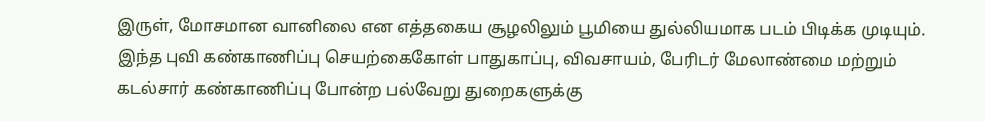இருள், மோசமான வானிலை என எத்தகைய சூழலிலும் பூமியை துல்லியமாக படம் பிடிக்க முடியும். இந்த புவி கண்காணிப்பு செயற்கைகோள் பாதுகாப்பு, விவசாயம், பேரிடர் மேலாண்மை மற்றும் கடல்சார் கண்காணிப்பு போன்ற பல்வேறு துறைகளுக்கு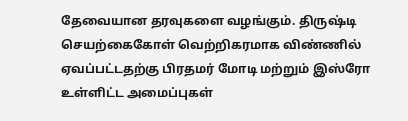தேவையான தரவுகளை வழங்கும். திருஷ்டி செயற்கைகோள் வெற்றிகரமாக விண்ணில் ஏவப்பட்டதற்கு பிரதமர் மோடி மற்றும் இஸ்ரோ உள்ளிட்ட அமைப்புகள்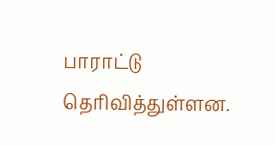பாராட்டு தெரிவித்துள்ளன.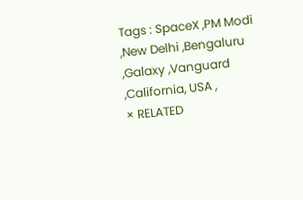Tags : SpaceX ,PM Modi ,New Delhi ,Bengaluru ,Galaxy ,Vanguard ,California, USA ,
× RELATED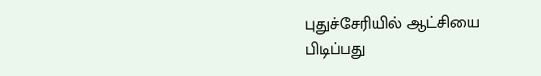புதுச்சேரியில் ஆட்சியை பிடிப்பது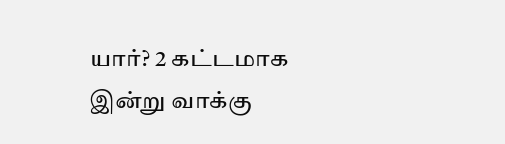யார்? 2 கட்டமாக இன்று வாக்கு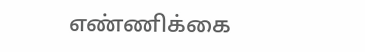எண்ணிக்கை